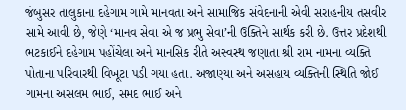જંબુસર તાલુકાના દહેગામ ગામે માનવતા અને સામાજિક સંવેદનાની એવી સરાહનીય તસવીર સામે આવી છે, જેણે ‘માનવ સેવા એ જ પ્રભુ સેવા’ની ઉક્તિને સાર્થક કરી છે. ઉત્તર પ્રદેશથી ભટકાઈને દહેગામ પહોંચેલા અને માનસિક રીતે અસ્વસ્થ જણાતા શ્રી રામ નામના વ્યક્તિ પોતાના પરિવારથી વિખૂટા પડી ગયા હતા. અજાણ્યા અને અસહાય વ્યક્તિની સ્થિતિ જોઈ ગામના અસલમ ભાઈ, સમદ ભાઈ અને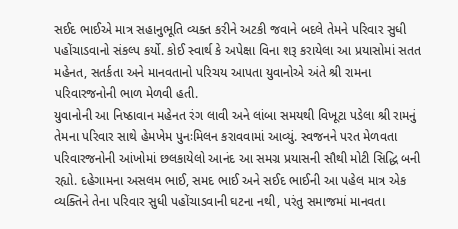સઈદ ભાઈએ માત્ર સહાનુભૂતિ વ્યક્ત કરીને અટકી જવાને બદલે તેમને પરિવાર સુધી પહોંચાડવાનો સંકલ્પ કર્યો. કોઈ સ્વાર્થ કે અપેક્ષા વિના શરૂ કરાયેલા આ પ્રયાસોમાં સતત મહેનત, સતર્કતા અને માનવતાનો પરિચય આપતા યુવાનોએ અંતે શ્રી રામના પરિવારજનોની ભાળ મેળવી હતી.
યુવાનોની આ નિષ્ઠાવાન મહેનત રંગ લાવી અને લાંબા સમયથી વિખૂટા પડેલા શ્રી રામનું તેમના પરિવાર સાથે હેમખેમ પુનઃમિલન કરાવવામાં આવ્યું. સ્વજનને પરત મેળવતા પરિવારજનોની આંખોમાં છલકાયેલો આનંદ આ સમગ્ર પ્રયાસની સૌથી મોટી સિદ્ધિ બની રહ્યો. દહેગામના અસલમ ભાઈ, સમદ ભાઈ અને સઈદ ભાઈની આ પહેલ માત્ર એક વ્યક્તિને તેના પરિવાર સુધી પહોંચાડવાની ઘટના નથી, પરંતુ સમાજમાં માનવતા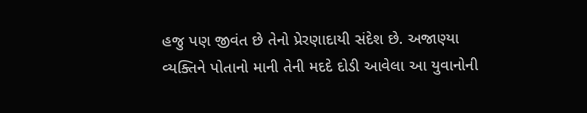હજુ પણ જીવંત છે તેનો પ્રેરણાદાયી સંદેશ છે. અજાણ્યા વ્યક્તિને પોતાનો માની તેની મદદે દોડી આવેલા આ યુવાનોની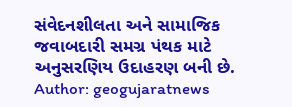સંવેદનશીલતા અને સામાજિક જવાબદારી સમગ્ર પંથક માટે અનુસરણિય ઉદાહરણ બની છે.
Author: geogujaratnews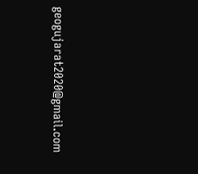geogujarat2020@gmail.com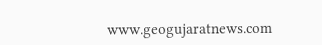www.geogujaratnews.com